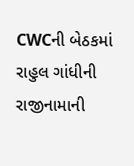CWCની બેઠકમાં રાહુલ ગાંધીની રાજીનામાની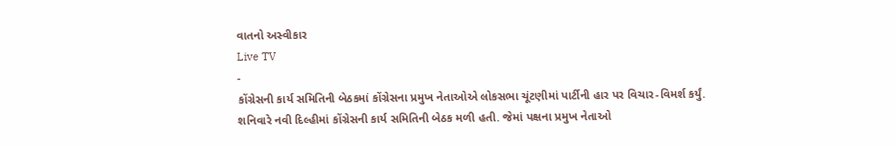વાતનો અસ્વીકાર
Live TV
-
કોંગ્રેસની કાર્ય સમિતિની બેઠકમાં કોંગ્રેસના પ્રમુખ નેતાઓએ લોકસભા ચૂંટણીમાં પાર્ટીની હાર પર વિચાર-વિમર્શ કર્યું.
શનિવારે નવી દિલ્હીમાં કોંગ્રેસની કાર્ય સમિતિની બેઠક મળી હતી. જેમાં પક્ષના પ્રમુખ નેતાઓ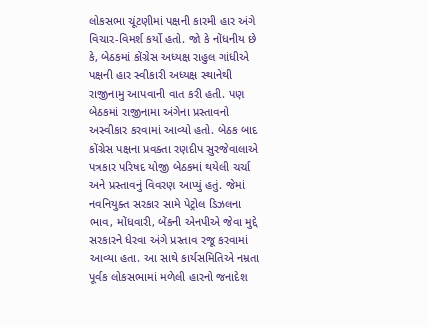લોકસભા ચૂંટણીમાં પક્ષની કારમી હાર અંગે વિચાર-વિમર્શ કર્યો હતો. જો કે નોંધનીય છે કે, બેઠકમાં કોંગ્રેસ અધ્યક્ષ રાહુલ ગાંધીએ પક્ષની હાર સ્વીકારી અધ્યક્ષ સ્થાનેથી રાજીનામુ આપવાની વાત કરી હતી. પણ બેઠકમાં રાજીનામા અંગેના પ્રસ્તાવનો અસ્વીકાર કરવામાં આવ્યો હતો. બેઠક બાદ કોંગ્રેસ પક્ષના પ્રવક્તા રણદીપ સુરજેવાલાએ પત્રકાર પરિષદ યોજી બેઠકમાં થયેલી ચર્ચા અને પ્રસ્તાવનું વિવરણ આપ્યું હતું. જેમાં નવનિયુક્ત સરકાર સામે પેટ્રોલ ડિઝલના ભાવ, મોંધવારી, બેંકની એનપીએ જેવા મુદ્દે સરકારને ધેરવા અંગે પ્રસ્તાવ રજૂ કરવામાં આવ્યા હતા. આ સાથે કાર્યસમિતિએ નમ્રતા પૂર્વક લોકસભામાં મળેલી હારનો જનાદેશ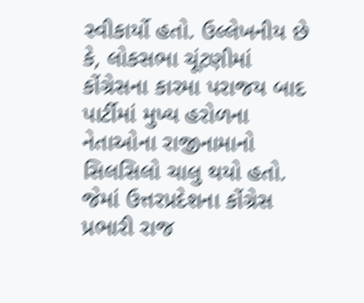સ્વીકાર્યો હતો. ઉલ્લેખનીય છે કે, લોકસભા ચૂંટણીમાં કોંગ્રેસના કારમા પરાજય બાદ પાર્ટીમાં મુખ્ય હરોળના નેતાઓના રાજીનામાનો સિલસિલો ચાલુ થયો હતો. જેમાં ઉત્તરપ્રદેશના કોંગ્રેસ પ્રભારી રાજ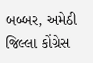બબ્બર, અમેઠી જિલ્લા કોંગ્રેસ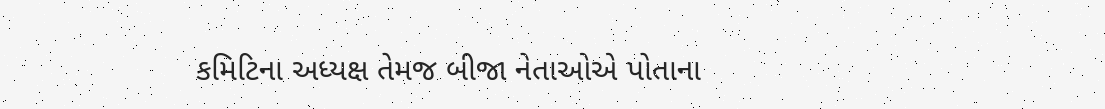કમિટિના અધ્યક્ષ તેમજ બીજા નેતાઓએ પોતાના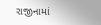રાજીનામાં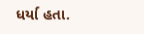ધર્યા હતા.